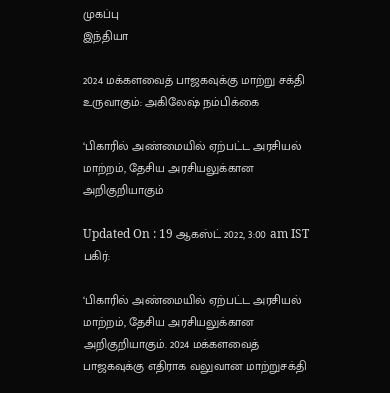முகப்பு
இந்தியா

2024 மக்களவைத் பாஜகவுக்கு மாற்று சக்தி உருவாகும்: அகிலேஷ் நம்பிக்கை

‘பிகாரில் அண்மையில் ஏற்பட்ட அரசியல் மாற்றம், தேசிய அரசியலுக்கான அறிகுறியாகும்

Updated On : 19 ஆகஸ்ட் 2022, 3:00 am IST
பகிர்:

‘பிகாரில் அண்மையில் ஏற்பட்ட அரசியல் மாற்றம், தேசிய அரசியலுக்கான அறிகுறியாகும். 2024 மக்களவைத் பாஜகவுக்கு எதிராக வலுவான மாற்றுசக்தி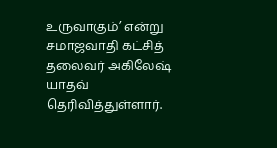உருவாகும்’ என்று சமாஜவாதி கட்சித் தலைவர் அகிலேஷ் யாதவ் தெரிவித்துள்ளார்.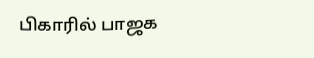பிகாரில் பாஜக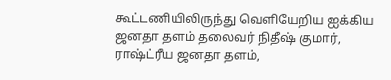கூட்டணியிலிருந்து வெளியேறிய ஐக்கிய ஜனதா தளம் தலைவர் நிதீஷ் குமார், ராஷ்ட்ரீய ஜனதா தளம்,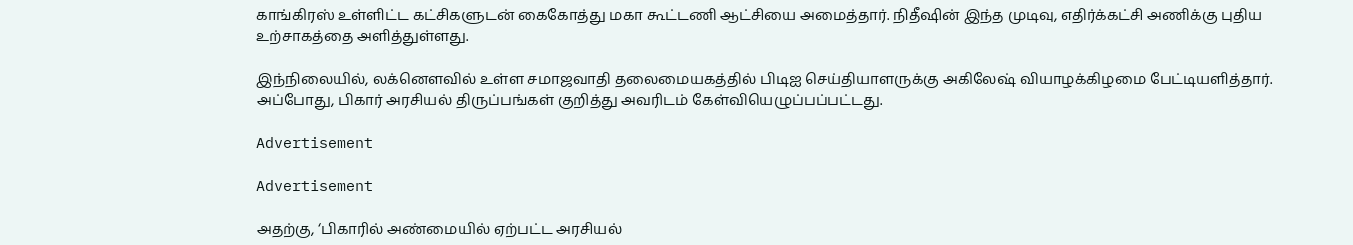காங்கிரஸ் உள்ளிட்ட கட்சிகளுடன் கைகோத்து மகா கூட்டணி ஆட்சியை அமைத்தார். நிதீஷின் இந்த முடிவு, எதிர்க்கட்சி அணிக்கு புதிய உற்சாகத்தை அளித்துள்ளது.

இந்நிலையில், லக்னெளவில் உள்ள சமாஜவாதி தலைமையகத்தில் பிடிஐ செய்தியாளருக்கு அகிலேஷ் வியாழக்கிழமை பேட்டியளித்தார். அப்போது, பிகார் அரசியல் திருப்பங்கள் குறித்து அவரிடம் கேள்வியெழுப்பப்பட்டது.

Advertisement

Advertisement

அதற்கு, ‘பிகாரில் அண்மையில் ஏற்பட்ட அரசியல்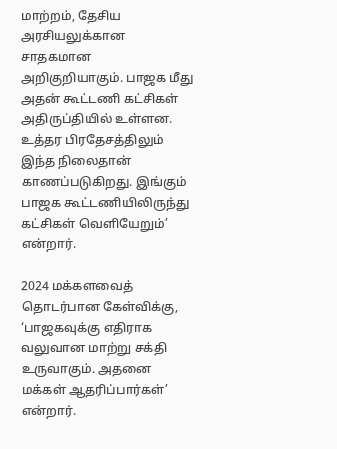மாற்றம், தேசிய அரசியலுக்கான சாதகமான அறிகுறியாகும். பாஜக மீது அதன் கூட்டணி கட்சிகள் அதிருப்தியில் உள்ளன. உத்தர பிரதேசத்திலும் இந்த நிலைதான் காணப்படுகிறது. இங்கும் பாஜக கூட்டணியிலிருந்து கட்சிகள் வெளியேறும்’ என்றார்.

2024 மக்களவைத் தொடர்பான கேள்விக்கு, ‘பாஜகவுக்கு எதிராக வலுவான மாற்று சக்தி உருவாகும். அதனை மக்கள் ஆதரிப்பார்கள்’ என்றார்.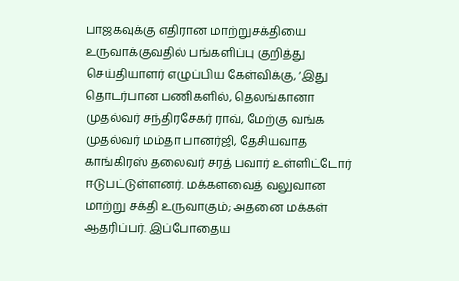பாஜகவுக்கு எதிரான மாற்றுசக்தியை உருவாக்குவதில் பங்களிப்பு குறித்து செய்தியாளர் எழுப்பிய கேள்விக்கு, ‘இது தொடர்பான பணிகளில், தெலங்கானா முதல்வர் சந்திரசேகர் ராவ், மேற்கு வங்க முதல்வர் மம்தா பானர்ஜி, தேசியவாத காங்கிரஸ் தலைவர் சரத் பவார் உள்ளிட்டோர் ஈடுபட்டுள்ளனர். மக்களவைத் வலுவான மாற்று சக்தி உருவாகும்; அதனை மக்கள் ஆதரிப்பர். இப்போதைய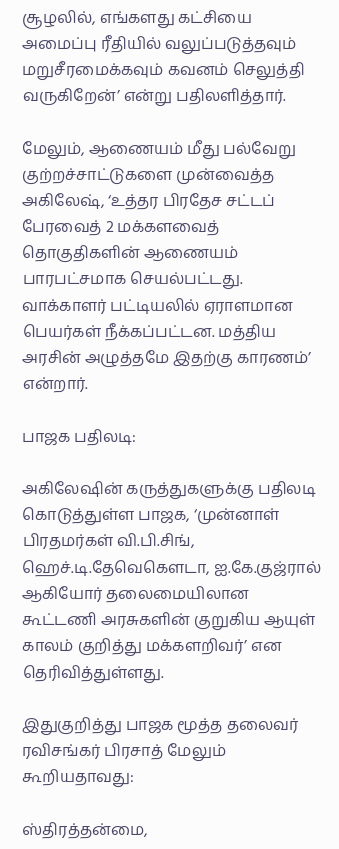சூழலில், எங்களது கட்சியை அமைப்பு ரீதியில் வலுப்படுத்தவும் மறுசீரமைக்கவும் கவனம் செலுத்தி வருகிறேன்’ என்று பதிலளித்தார்.

மேலும், ஆணையம் மீது பல்வேறு குற்றச்சாட்டுகளை முன்வைத்த அகிலேஷ், ‘உத்தர பிரதேச சட்டப் பேரவைத் 2 மக்களவைத் தொகுதிகளின் ஆணையம் பாரபட்சமாக செயல்பட்டது. வாக்காளர் பட்டியலில் ஏராளமான பெயர்கள் நீக்கப்பட்டன. மத்திய அரசின் அழுத்தமே இதற்கு காரணம்’ என்றார்.

பாஜக பதிலடி:

அகிலேஷின் கருத்துகளுக்கு பதிலடி கொடுத்துள்ள பாஜக, ‘முன்னாள் பிரதமர்கள் வி.பி.சிங், ஹெச்.டி.தேவெகெளடா, ஐ.கே.குஜ்ரால் ஆகியோர் தலைமையிலான கூட்டணி அரசுகளின் குறுகிய ஆயுள் காலம் குறித்து மக்களறிவர்’ என தெரிவித்துள்ளது.

இதுகுறித்து பாஜக மூத்த தலைவர் ரவிசங்கர் பிரசாத் மேலும் கூறியதாவது:

ஸ்திரத்தன்மை,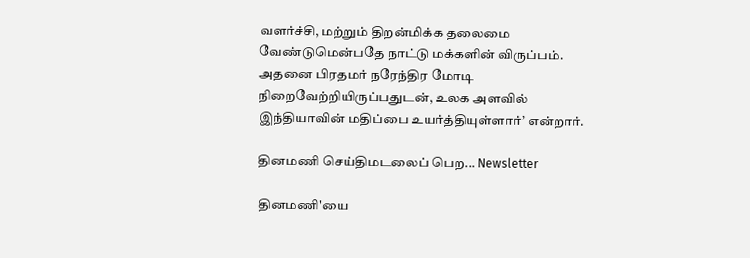வளர்ச்சி, மற்றும் திறன்மிக்க தலைமை வேண்டுமென்பதே நாட்டு மக்களின் விருப்பம். அதனை பிரதமர் நரேந்திர மோடி நிறைவேற்றியிருப்பதுடன், உலக அளவில் இந்தியாவின் மதிப்பை உயர்த்தியுள்ளார்’ என்றார்.

தினமணி செய்திமடலைப் பெற... Newsletter

தினமணி'யை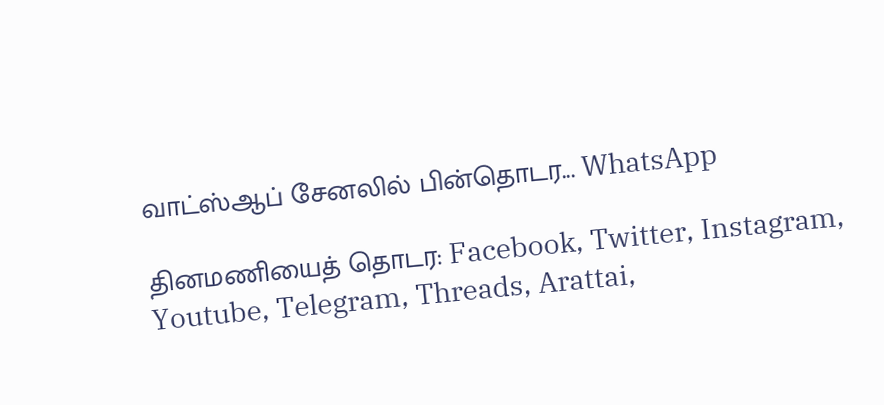வாட்ஸ்ஆப் சேனலில் பின்தொடர... WhatsApp

தினமணியைத் தொடர: Facebook, Twitter, Instagram, Youtube, Telegram, Threads, Arattai,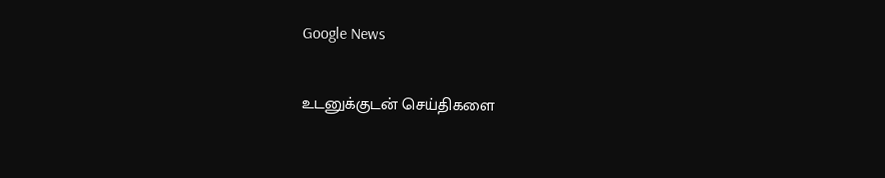Google News

உடனுக்குடன் செய்திகளை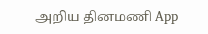அறிய தினமணி App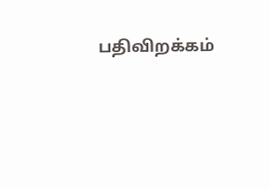பதிவிறக்கம்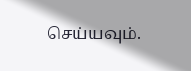செய்யவும்.